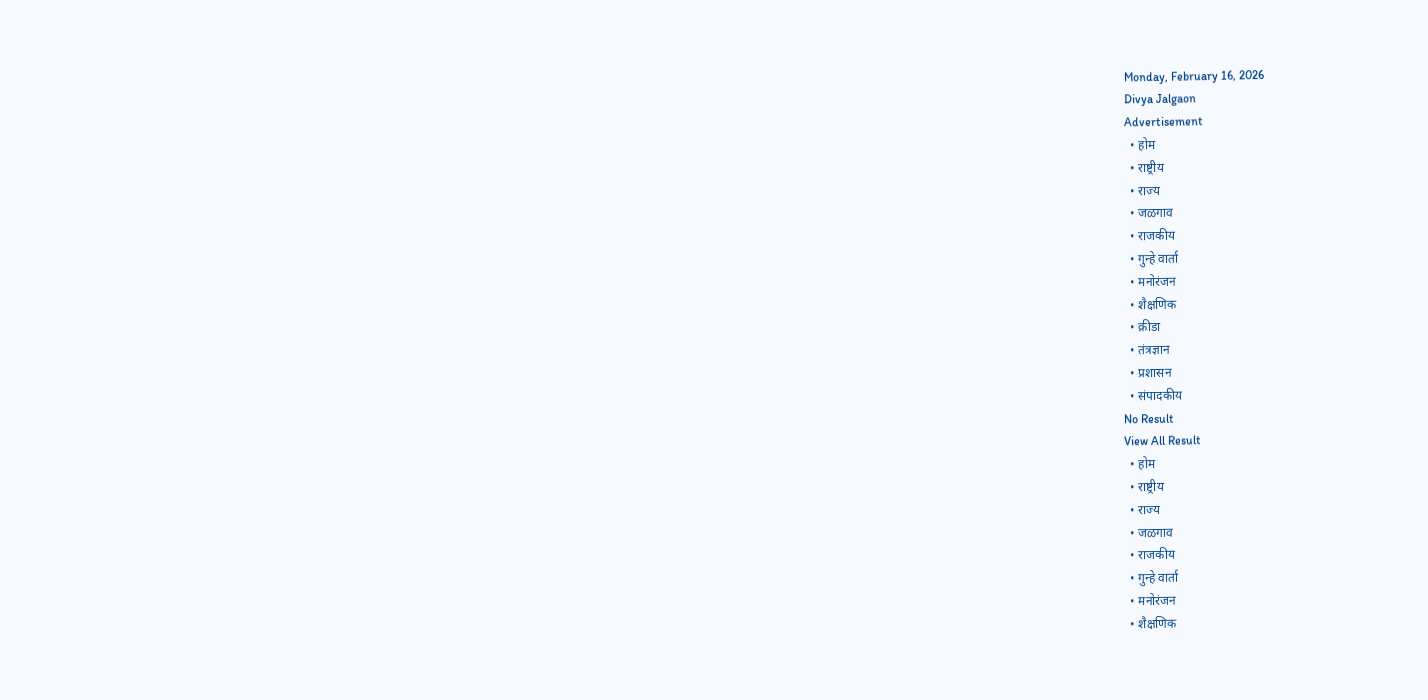Monday, February 16, 2026
Divya Jalgaon
Advertisement
  • होम
  • राष्ट्रीय
  • राज्य
  • जळगाव
  • राजकीय
  • गुन्हे वार्ता
  • मनोरंजन
  • शैक्षणिक
  • क्रीडा
  • तंत्रज्ञान
  • प्रशासन
  • संपादकीय
No Result
View All Result
  • होम
  • राष्ट्रीय
  • राज्य
  • जळगाव
  • राजकीय
  • गुन्हे वार्ता
  • मनोरंजन
  • शैक्षणिक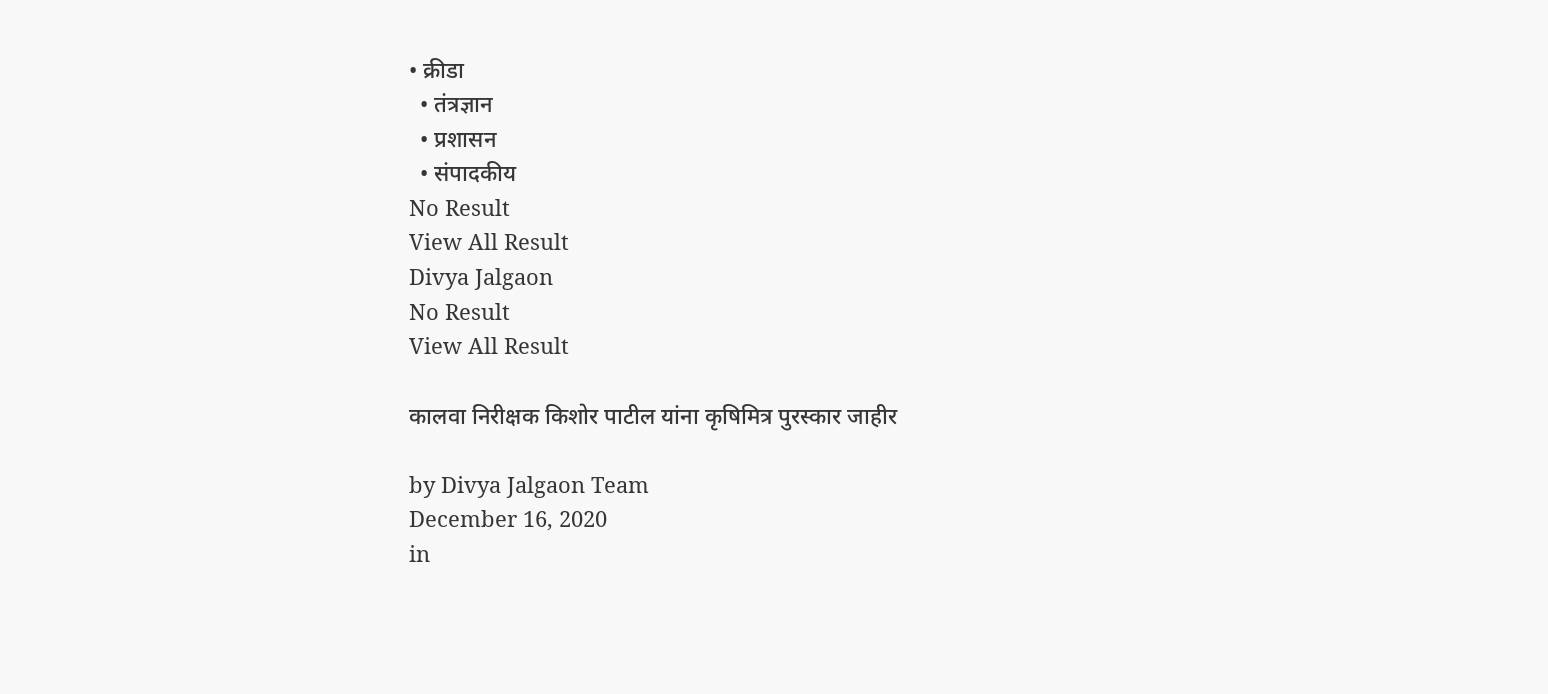• क्रीडा
  • तंत्रज्ञान
  • प्रशासन
  • संपादकीय
No Result
View All Result
Divya Jalgaon
No Result
View All Result

कालवा निरीक्षक किशोर पाटील यांना कृषिमित्र पुरस्कार जाहीर

by Divya Jalgaon Team
December 16, 2020
in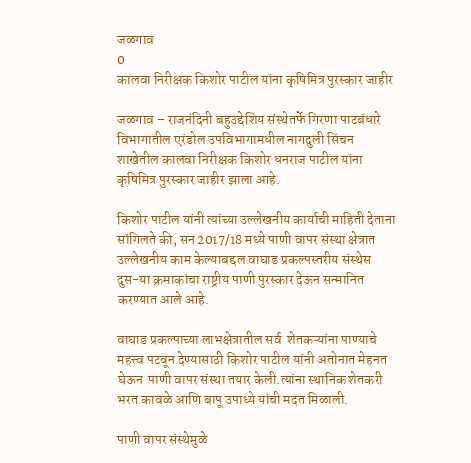जळगाव
0
कालवा निरीक्षक किशोर पाटील यांना कृषिमित्र पुरस्कार जाहीर

जळगाव – राजनंदिनी बहुउद्देशिय संस्थेतर्फे गिरणा पाटबंधारे विभागातील एरंडोल उपविभागामधील नागदुली सिंचन शाखेतील कालवा निरीक्षक किशोर धनराज पाटील यांना कृषिमित्र पुरस्कार जाहीर झाला आहे.

किशोर पाटील यांनी त्यांच्या उल्लेखनीय कार्याची माहिती देताना सांगिलते की, सन 2017/18 मध्ये पाणी वापर संस्था क्षेत्रात उल्लेखनीय काम केल्याबद्दल वाघाड प्रकल्पस्तरीय संस्थेस दुस-या क्रमाकांचा राष्ट्रीय पाणी पुरस्कार देऊन सन्मानित करण्यात आले आहे.

वाघाड प्रकल्पाच्या लाभक्षेत्रातील सर्व  शेतकऱ्यांना पाण्याचे महत्त्व पटवून देण्यासाठी किशोर पाटील यांनी अतोनात मेहनत घेऊन  पाणी वापर संस्था तयार केली.त्यांना स्थानिक शेतकरी भरत कावळे आणि बापू उपाध्ये यांची मदत मिळाली.

पाणी वापर संस्थेमुळे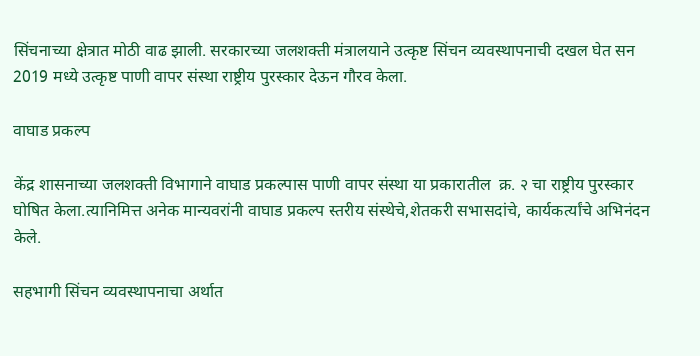सिंचनाच्या क्षेत्रात मोठी वाढ झाली. सरकारच्या जलशक्ती मंत्रालयाने उत्कृष्ट सिंचन व्यवस्थापनाची दखल घेत सन 2019 मध्ये उत्कृष्ट पाणी वापर संस्था राष्ट्रीय पुरस्कार देऊन गौरव केला.

वाघाड प्रकल्प

केंद्र शासनाच्या जलशक्ती विभागाने वाघाड प्रकल्पास पाणी वापर संस्था या प्रकारातील  क्र. २ चा राष्ट्रीय पुरस्कार घोषित केला.त्यानिमित्त अनेक मान्यवरांनी वाघाड प्रकल्प स्तरीय संस्थेचे,शेतकरी सभासदांचे, कार्यकर्त्यांचे अभिनंदन केले.

सहभागी सिंचन व्यवस्थापनाचा अर्थात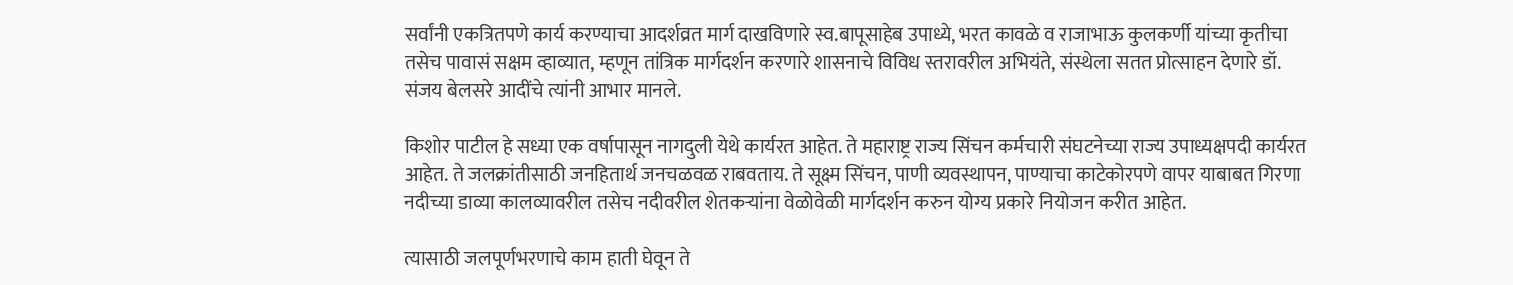सर्वांनी एकत्रितपणे कार्य करण्याचा आदर्शव्रत मार्ग दाखविणारे स्व.बापूसाहेब उपाध्ये, भरत कावळे व राजाभाऊ कुलकर्णी यांच्या कृतीचा तसेच पावासं सक्षम व्हाव्यात, म्हणून तांत्रिक मार्गदर्शन करणारे शासनाचे विविध स्तरावरील अभियंते, संस्थेला सतत प्रोत्साहन देणारे डॉ. संजय बेलसरे आदींचे त्यांनी आभार मानले.

किशोर पाटील हे सध्या एक वर्षापासून नागदुली येथे कार्यरत आहेत. ते महाराष्ट्र राज्य सिंचन कर्मचारी संघटनेच्या राज्य उपाध्यक्षपदी कार्यरत आहेत. ते जलक्रांतीसाठी जनहितार्थ जनचळवळ राबवताय. ते सूक्ष्म सिंचन, पाणी व्यवस्थापन, पाण्याचा काटेकोरपणे वापर याबाबत गिरणा नदीच्या डाव्या कालव्यावरील तसेच नदीवरील शेतकऱ्यांना वेळोवेळी मार्गदर्शन करुन योग्य प्रकारे नियोजन करीत आहेत.

त्यासाठी जलपूर्णभरणाचे काम हाती घेवून ते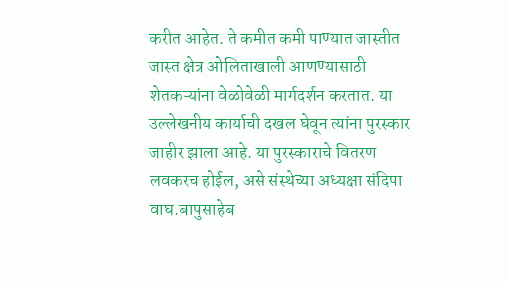करीत आहेत. ते कमीत कमी पाण्यात जास्तीत जास्त क्षेत्र ओलिताखाली आणण्यासाठी शेतकऱ्यांना वेळोवेळी मार्गदर्शन करतात. या उल्लेखनीय कार्याची दखल घेवून त्यांना पुरस्कार जाहीर झाला आहे. या पुरस्काराचे वितरण लवकरच होईल, असे संस्थेच्या अध्यक्षा संदिपा वाघ.बापुसाहेब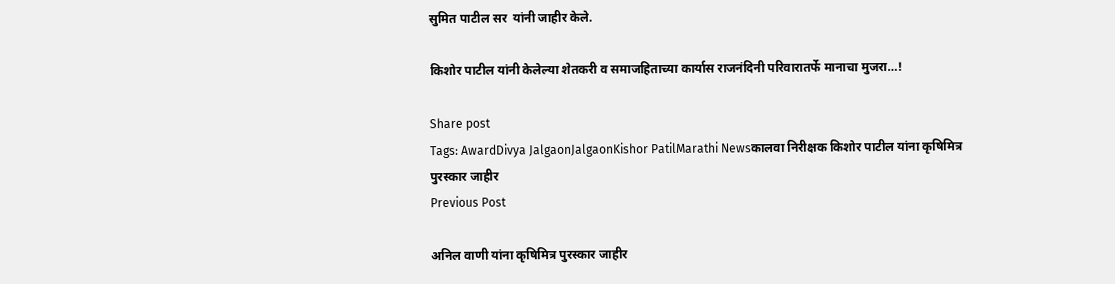सुमित पाटील सर  यांनी जाहीर केले.

किशोर पाटील यांनी केलेल्या शेतकरी व समाजहिताच्या कार्यास राजनंदिनी परिवारातर्फे मानाचा मुजरा…!

Share post
Tags: AwardDivya JalgaonJalgaonKishor PatilMarathi Newsकालवा निरीक्षक किशोर पाटील यांना कृषिमित्र पुरस्कार जाहीर
Previous Post

अनिल वाणी यांना कृषिमित्र पुरस्कार जाहीर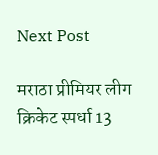Next Post

मराठा प्रीमियर लीग क्रिकेट स्पर्धा 13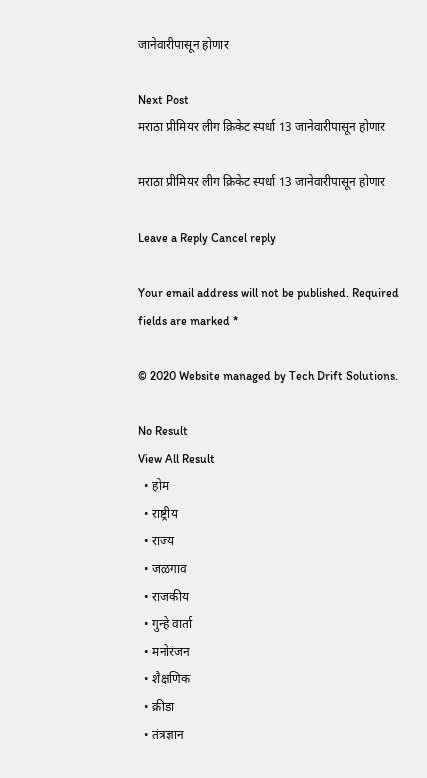जानेवारीपासून होणार

Next Post
मराठा प्रीमियर लीग क्रिकेट स्पर्धा 13 जानेवारीपासून होणार

मराठा प्रीमियर लीग क्रिकेट स्पर्धा 13 जानेवारीपासून होणार

Leave a Reply Cancel reply

Your email address will not be published. Required fields are marked *

© 2020 Website managed by Tech Drift Solutions.

No Result
View All Result
  • होम
  • राष्ट्रीय
  • राज्य
  • जळगाव
  • राजकीय
  • गुन्हे वार्ता
  • मनोरंजन
  • शैक्षणिक
  • क्रीडा
  • तंत्रज्ञान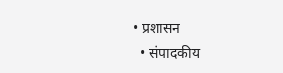• प्रशासन
  • संपादकीय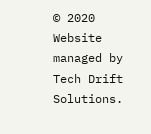© 2020 Website managed by Tech Drift Solutions.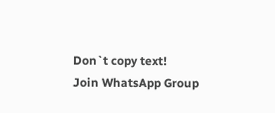Don`t copy text!
Join WhatsApp Group